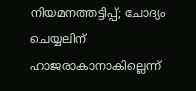നിയമനത്തട്ടിപ്പ്; ചോദ്യം ചെയ്യലിന് ഹാജരാകാനാകില്ലെന്ന്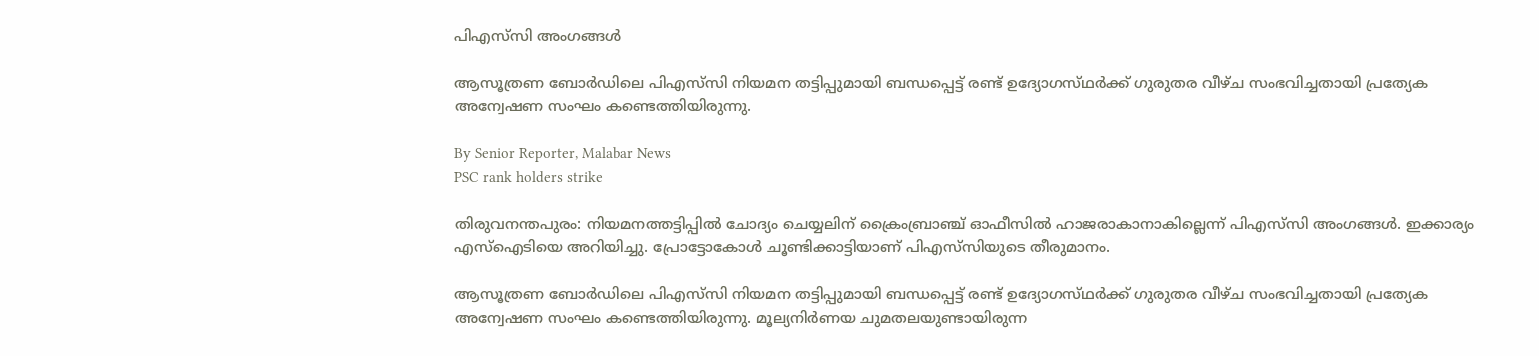പിഎസ്‌സി അംഗങ്ങൾ

ആസൂത്രണ ബോർഡിലെ പിഎസ്‌സി നിയമന തട്ടിപ്പുമായി ബന്ധപ്പെട്ട് രണ്ട് ഉദ്യോഗസ്‌ഥർക്ക്‌ ഗുരുതര വീഴ്‌ച സംഭവിച്ചതായി പ്രത്യേക അന്വേഷണ സംഘം കണ്ടെത്തിയിരുന്നു.

By Senior Reporter, Malabar News
PSC rank holders strike

തിരുവനന്തപുരം: നിയമനത്തട്ടിപ്പിൽ ചോദ്യം ചെയ്യലിന് ക്രൈംബ്രാഞ്ച് ഓഫീസിൽ ഹാജരാകാനാകില്ലെന്ന് പിഎസ്‌സി അംഗങ്ങൾ. ഇക്കാര്യം എസ്ഐടിയെ അറിയിച്ചു. പ്രോട്ടോകോൾ ചൂണ്ടിക്കാട്ടിയാണ് പിഎസ്‌സിയുടെ തീരുമാനം.

ആസൂത്രണ ബോർഡിലെ പിഎസ്‌സി നിയമന തട്ടിപ്പുമായി ബന്ധപ്പെട്ട് രണ്ട് ഉദ്യോഗസ്‌ഥർക്ക്‌ ഗുരുതര വീഴ്‌ച സംഭവിച്ചതായി പ്രത്യേക അന്വേഷണ സംഘം കണ്ടെത്തിയിരുന്നു. മൂല്യനിർണയ ചുമതലയുണ്ടായിരുന്ന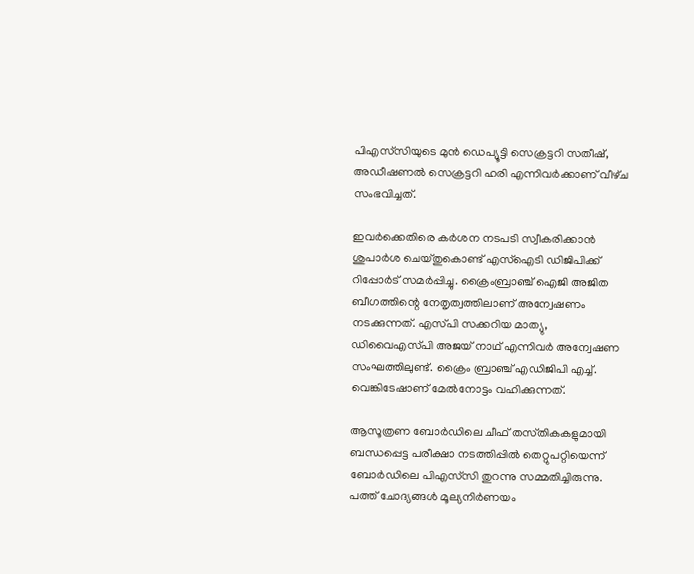പിഎസ്‌സിയുടെ മുൻ ഡെപ്യൂട്ടി സെക്രട്ടറി സതീഷ്, അഡീഷണൽ സെക്രട്ടറി ഹരി എന്നിവർക്കാണ് വീഴ്‌ച സംഭവിച്ചത്.

ഇവർക്കെതിരെ കർശന നടപടി സ്വീകരിക്കാൻ ശുപാർശ ചെയ്‌തുകൊണ്ട്‌ എസ്ഐടി ഡിജിപിക്ക് റിപ്പോർട് സമർപ്പിച്ചു. ക്രൈംബ്രാഞ്ച് ഐജി അജിത ബീഗത്തിന്റെ നേതൃത്വത്തിലാണ് അന്വേഷണം നടക്കുന്നത്. എസ്‌പി സക്കറിയ മാത്യു, ഡിവൈഎസ്‌പി അജയ് നാഥ്‌ എന്നിവർ അന്വേഷണ സംഘത്തിലുണ്ട്. ക്രൈം ബ്രാഞ്ച് എഡിജിപി എച്ച്. വെങ്കിടേഷാണ് മേൽനോട്ടം വഹിക്കുന്നത്.

ആസൂത്രണ ബോർഡിലെ ചീഫ് തസ്‌തികകളുമായി ബന്ധപ്പെട്ട പരീക്ഷാ നടത്തിപ്പിൽ തെറ്റുപറ്റിയെന്ന് ബോർഡിലെ പിഎസ്‌സി തുറന്നു സമ്മതിച്ചിരുന്നു. പത്ത് ചോദ്യങ്ങൾ മൂല്യനിർണയം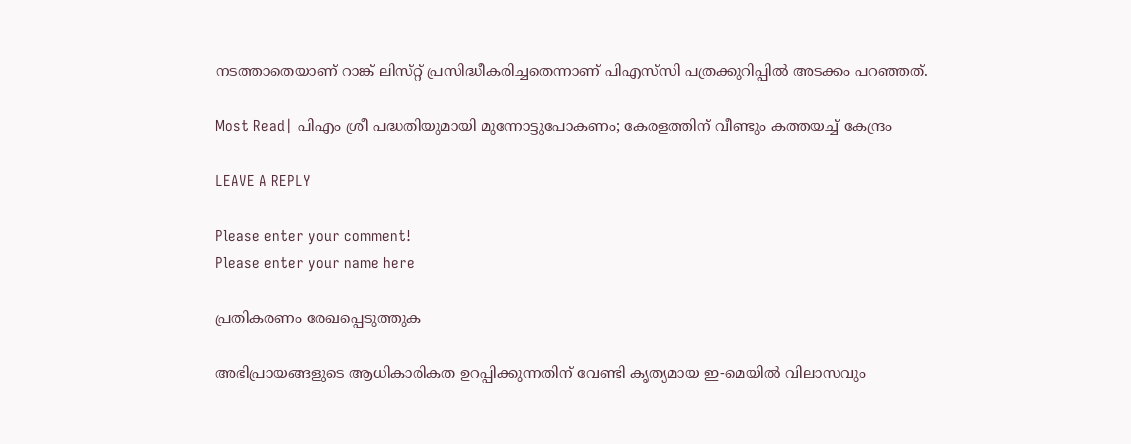നടത്താതെയാണ് റാങ്ക് ലിസ്‌റ്റ് പ്രസിദ്ധീകരിച്ചതെന്നാണ് പിഎസ്‌സി പത്രക്കുറിപ്പിൽ അടക്കം പറഞ്ഞത്.

Most Read| പിഎം ശ്രീ പദ്ധതിയുമായി മുന്നോട്ടുപോകണം; കേരളത്തിന് വീണ്ടും കത്തയച്ച് കേന്ദ്രം

LEAVE A REPLY

Please enter your comment!
Please enter your name here

പ്രതികരണം രേഖപ്പെടുത്തുക

അഭിപ്രായങ്ങളുടെ ആധികാരികത ഉറപ്പിക്കുന്നതിന് വേണ്ടി കൃത്യമായ ഇ-മെയിൽ വിലാസവും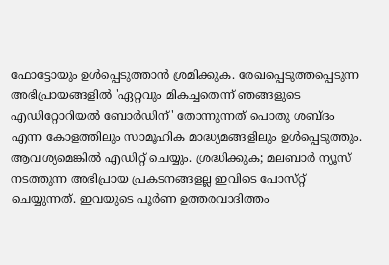ഫോട്ടോയും ഉൾപ്പെടുത്താൻ ശ്രമിക്കുക. രേഖപ്പെടുത്തപ്പെടുന്ന അഭിപ്രായങ്ങളിൽ 'ഏറ്റവും മികച്ചതെന്ന് ഞങ്ങളുടെ എഡിറ്റോറിയൽ ബോർഡിന്' തോന്നുന്നത് പൊതു ശബ്‌ദം എന്ന കോളത്തിലും സാമൂഹിക മാദ്ധ്യമങ്ങളിലും ഉൾപ്പെടുത്തും. ആവശ്യമെങ്കിൽ എഡിറ്റ് ചെയ്യും. ശ്രദ്ധിക്കുക; മലബാർ ന്യൂസ് നടത്തുന്ന അഭിപ്രായ പ്രകടനങ്ങളല്ല ഇവിടെ പോസ്‌റ്റ് ചെയ്യുന്നത്. ഇവയുടെ പൂർണ ഉത്തരവാദിത്തം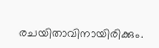രചയിതാവിനായിരിക്കും.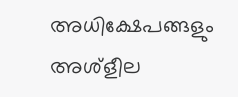അധിക്ഷേപങ്ങളും അശ്‌ളീല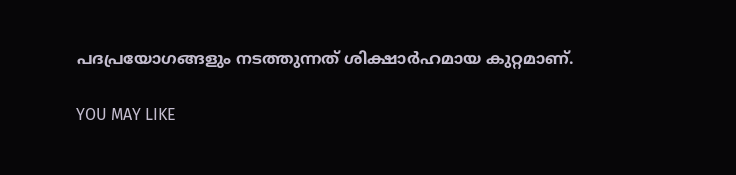പദപ്രയോഗങ്ങളും നടത്തുന്നത് ശിക്ഷാർഹമായ കുറ്റമാണ്.

YOU MAY LIKE